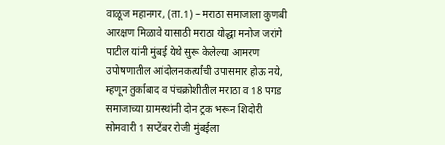वाळूज महानगर, (ता.1) – मराठा समाजाला कुणबी आरक्षण मिळावे यासाठी मराठा योद्धा मनोज जरांगे पाटील यांनी मुंबई येथे सुरू केलेल्या आमरण उपोषणातील आंदोलनकर्त्यांची उपासमार होऊ नये, म्हणून तुर्काबाद व पंचक्रोशीतील मराठा व 18 पगड समाजाच्या ग्रामस्थांनी दोन ट्रक भरून शिदोरी सोमवारी 1 सप्टेंबर रोजी मुंबईला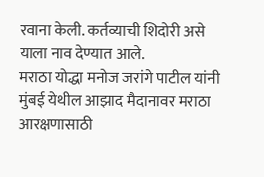रवाना केली. कर्तव्याची शिदोरी असे याला नाव देण्यात आले.
मराठा योद्धा मनोज जरांगे पाटील यांनी मुंबई येथील आझाद मैदानावर मराठा आरक्षणासाठी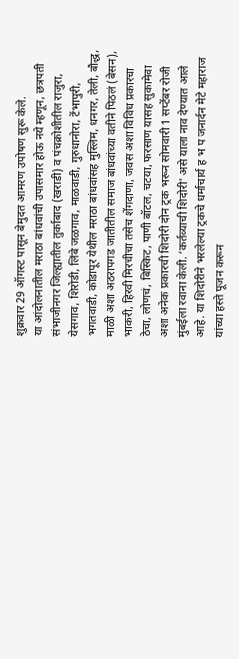शुक्रवार 29 ऑगस्ट पासून बेमुदत आमरण उपोषण सुरू केले.
या आंदोलनातील मराठा बांधवांची उपासमार होऊ नये म्हणून, छत्रपती संभाजीनगर जिल्ह्यातील तुर्काबाद (खराडी) व पंचक्रोशीतील राजुरा, येसगाव, शिरोडी, लिंबे जळगाव, माळवाडी, गुरुधानोरा, टेंभापुरी, भगतवाडी, कोडापूर येथील मराठा बांधवांसह मुस्लिम, धनगर, तेली, बौद्ध, माळी अशा अठरापगड जातीतील समाज बांधवांच्या वतीने पिठलं (बेसन), भाकरी, हिरवी मिरचीचा तसेच शेंगदाणा, जवस अशा विविध प्रकारचा ठेचा, लोणचं, बिस्किट, पाणी बॉटल, चटया, फरसाण यासह सुकामेवा अशा अनेक प्रकारची शिदोरी दोन ट्रक भरून सोमवारी 1 सप्टेंबर रोजी मुंबईला रवाना केली. ‘कर्तव्याची शिदोरी’ असे याला नाव देण्यात आले आहे. या शिदोरीने भरलेल्या ट्रकचे धर्माचार्य ह भ प जनार्दन मेटे महाराज यांच्या हस्ते पूजन करून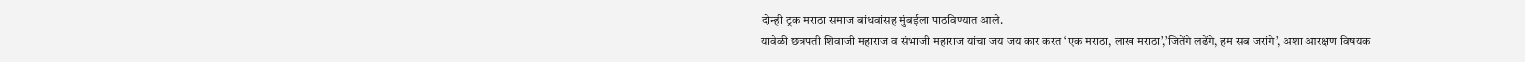दोन्ही ट्रक मराठा समाज बांधवांसह मुंबईला पाठविण्यात आले.
यावेळी छत्रपती शिवाजी महाराज व संभाजी महाराज यांचा जय जय कार करत ‘एक मराठा, लाख मराठा’,’जितेंगे लढेंगे, हम सब जरांगे’, अशा आरक्षण विषयक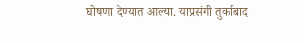घोषणा देण्यात आल्या. याप्रसंगी तुर्काबाद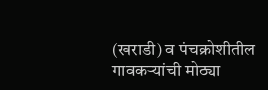(खराडी) व पंचक्रोशीतील गावकऱ्यांची मोठ्या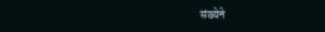संख्येने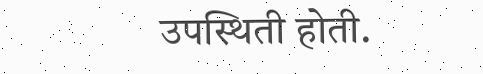उपस्थिती होती.